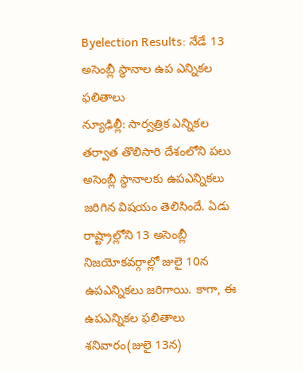Byelection Results: నేడే 13 అసెంబ్లీ స్థానాల ఉప ఎన్నికల ఫలితాలు
న్యూఢిల్లీ: సార్వత్రిక ఎన్నికల తర్వాత తొలిసారి దేశంలోని పలు అసెంబ్లీ స్థానాలకు ఉపఎన్నికలు జరిగిన విషయం తెలిసిందే. ఏడు రాష్ట్రాల్లోని 13 అసెంబ్లీ నిజయోకవర్గాల్లో జులై 10న ఉపఎన్నికలు జరిగాయి. కాగా, ఈ ఉపఎన్నికల ఫలితాలు శనివారం(జులై 13న)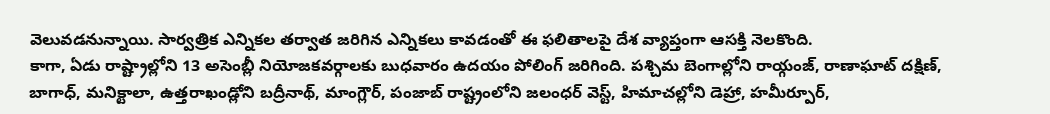వెలువడనున్నాయి. సార్వత్రిక ఎన్నికల తర్వాత జరిగిన ఎన్నికలు కావడంతో ఈ ఫలితాలపై దేశ వ్యాప్తంగా ఆసక్తి నెలకొంది.
కాగా, ఏడు రాష్ట్రాల్లోని 13 అసెంబ్లీ నియోజకవర్గాలకు బుధవారం ఉదయం పోలింగ్ జరిగింది. పశ్చిమ బెంగాల్లోని రాయ్గంజ్, రాణాఘాట్ దక్షిణ్, బాగాధ్, మనిక్టాలా, ఉత్తరాఖండ్లోని బద్రీనాథ్, మాంగ్లౌర్, పంజాబ్ రాష్ట్రంలోని జలంధర్ వెస్ట్, హిమాచల్లోని డెహ్రా, హమీర్పూర్,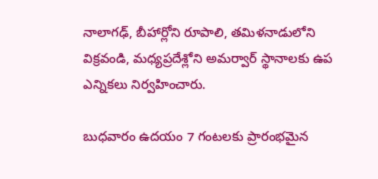నాలాగఢ్, బీహార్లోని రూపాలి, తమిళనాడులోని విక్రవండి, మధ్యప్రదేశ్లోని అమర్వార్ స్థానాలకు ఉప ఎన్నికలు నిర్వహించారు.

బుధవారం ఉదయం 7 గంటలకు ప్రారంభమైన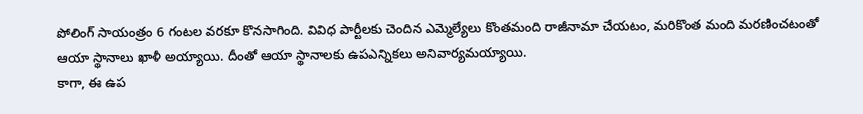పోలింగ్ సాయంత్రం 6 గంటల వరకూ కొనసాగింది. వివిధ పార్టీలకు చెందిన ఎమ్మెల్యేలు కొంతమంది రాజీనామా చేయటం, మరికొంత మంది మరణించటంతో ఆయా స్థానాలు ఖాళీ అయ్యాయి. దీంతో ఆయా స్థానాలకు ఉపఎన్నికలు అనివార్యమయ్యాయి.
కాగా, ఈ ఉప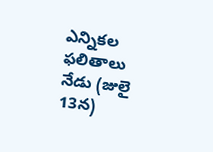ఎన్నికల ఫలితాలు నేడు (జులై 13న)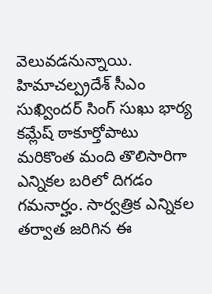వెలువడనున్నాయి. హిమాచల్ప్రదేశ్ సీఎం సుఖ్విందర్ సింగ్ సుఖు భార్య కమ్లేష్ ఠాకూర్తోపాటు మరికొంత మంది తొలిసారిగా ఎన్నికల బరిలో దిగడం గమనార్హం. సార్వత్రిక ఎన్నికల తర్వాత జరిగిన ఈ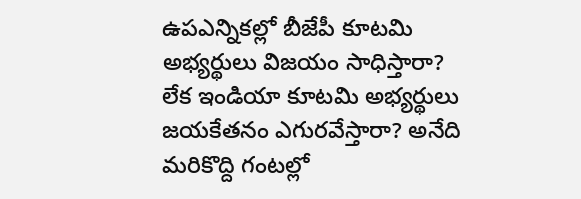ఉపఎన్నికల్లో బీజేపీ కూటమి అభ్యర్థులు విజయం సాధిస్తారా? లేక ఇండియా కూటమి అభ్యర్థులు జయకేతనం ఎగురవేస్తారా? అనేది మరికొద్ది గంటల్లో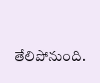తేలిపోనుంది.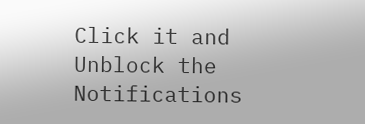Click it and Unblock the Notifications